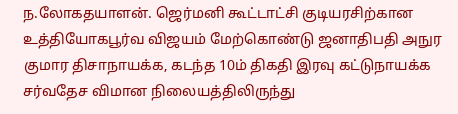ந.லோகதயாளன். ஜெர்மனி கூட்டாட்சி குடியரசிற்கான உத்தியோகபூர்வ விஜயம் மேற்கொண்டு ஜனாதிபதி அநுர குமார திசாநாயக்க, கடந்த 10ம் திகதி இரவு கட்டுநாயக்க சர்வதேச விமான நிலையத்திலிருந்து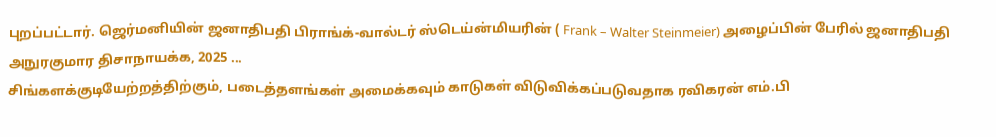புறப்பட்டார். ஜெர்மனியின் ஜனாதிபதி பிராங்க்-வால்டர் ஸ்டெய்ன்மியரின் ( Frank – Walter Steinmeier) அழைப்பின் பேரில் ஜனாதிபதி அநுரகுமார திசாநாயக்க, 2025 ...
சிங்களக்குடியேற்றத்திற்கும், படைத்தளங்கள் அமைக்கவும் காடுகள் விடுவிக்கப்படுவதாக ரவிகரன் எம்.பி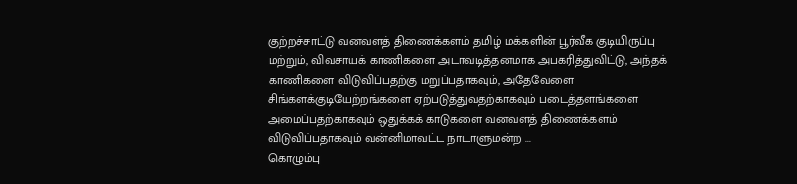குற்றச்சாட்டு வனவளத் திணைக்களம் தமிழ் மக்களின் பூர்வீக குடியிருப்பு மற்றும், விவசாயக் காணிகளை அடாவடித்தனமாக அபகரித்துவிட்டு, அந்தக் காணிகளை விடுவிப்பதற்கு மறுப்பதாகவும், அதேவேளை சிங்களக்குடியேற்றங்களை ஏற்படுத்துவதற்காகவும் படைத்தளங்களை அமைப்பதற்காகவும் ஒதுக்கக் காடுகளை வனவளத் திணைக்களம் விடுவிப்பதாகவும் வன்னிமாவட்ட நாடாளுமன்ற ...
கொழும்பு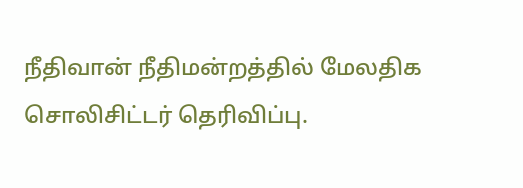நீதிவான் நீதிமன்றத்தில் மேலதிக சொலிசிட்டர் தெரிவிப்பு.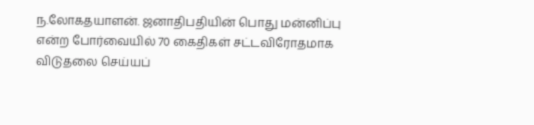ந.லோகதயாளன். ஜனாதிபதியின் பொது மன்னிப்பு என்ற போர்வையில் 70 கைதிகள் சட்டவிரோதமாக விடுதலை செய்யப்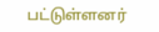பட்டுள்ளனர்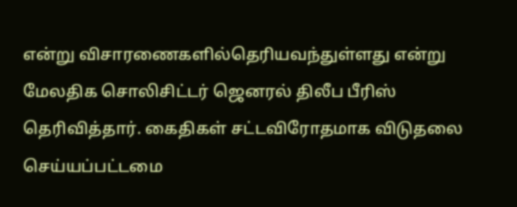என்று விசாரணைகளில்தெரியவந்துள்ளது என்று மேலதிக சொலிசிட்டர் ஜெனரல் திலீப பீரிஸ் தெரிவித்தார். கைதிகள் சட்டவிரோதமாக விடுதலை செய்யப்பட்டமை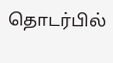தொடர்பில்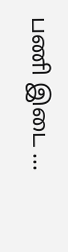பணி இடை ...